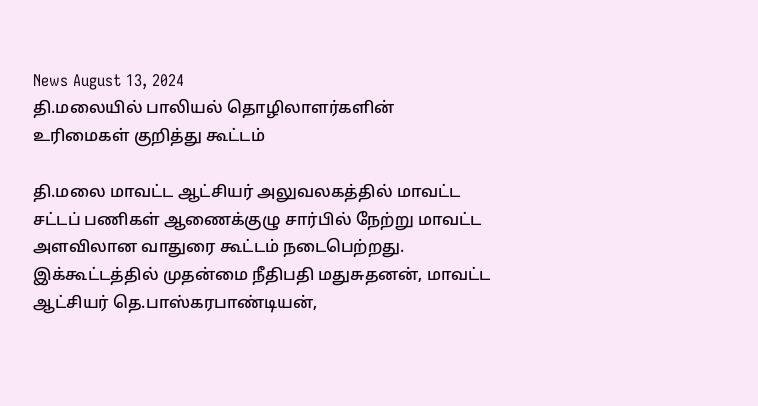News August 13, 2024
தி.மலையில் பாலியல் தொழிலாளர்களின் உரிமைகள் குறித்து கூட்டம்

தி.மலை மாவட்ட ஆட்சியர் அலுவலகத்தில் மாவட்ட சட்டப் பணிகள் ஆணைக்குழு சார்பில் நேற்று மாவட்ட அளவிலான வாதுரை கூட்டம் நடைபெற்றது. இக்கூட்டத்தில் முதன்மை நீதிபதி மதுசுதனன், மாவட்ட ஆட்சியர் தெ.பாஸ்கரபாண்டியன்,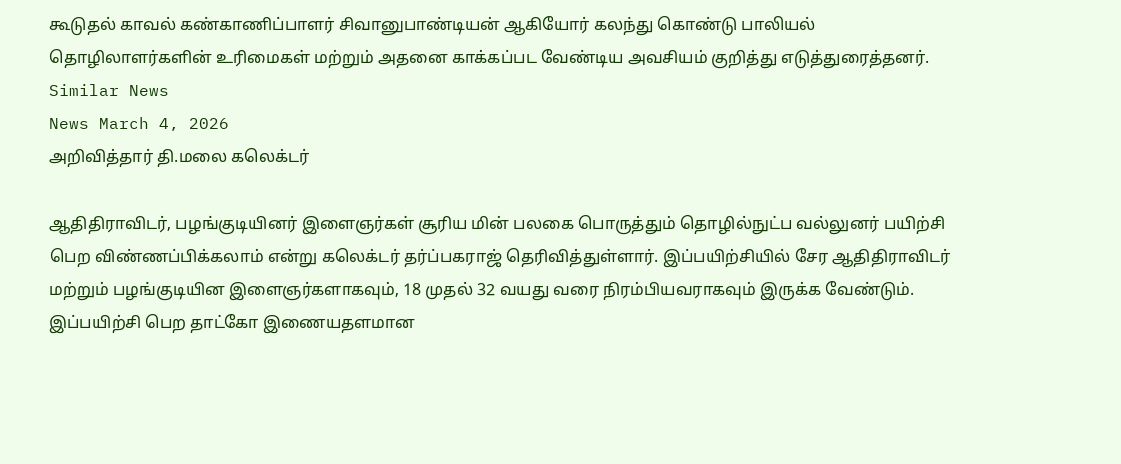கூடுதல் காவல் கண்காணிப்பாளர் சிவானுபாண்டியன் ஆகியோர் கலந்து கொண்டு பாலியல் தொழிலாளர்களின் உரிமைகள் மற்றும் அதனை காக்கப்பட வேண்டிய அவசியம் குறித்து எடுத்துரைத்தனர்.
Similar News
News March 4, 2026
அறிவித்தார் தி.மலை கலெக்டர்

ஆதிதிராவிடர், பழங்குடியினர் இளைஞர்கள் சூரிய மின் பலகை பொருத்தும் தொழில்நுட்ப வல்லுனர் பயிற்சி பெற விண்ணப்பிக்கலாம் என்று கலெக்டர் தர்ப்பகராஜ் தெரிவித்துள்ளார். இப்பயிற்சியில் சேர ஆதிதிராவிடர் மற்றும் பழங்குடியின இளைஞர்களாகவும், 18 முதல் 32 வயது வரை நிரம்பியவராகவும் இருக்க வேண்டும். இப்பயிற்சி பெற தாட்கோ இணையதளமான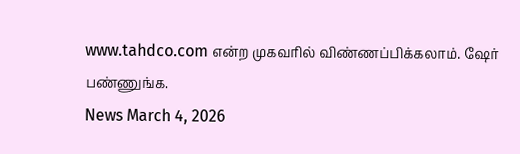www.tahdco.com என்ற முகவரில் விண்ணப்பிக்கலாம். ஷேர் பண்ணுங்க.
News March 4, 2026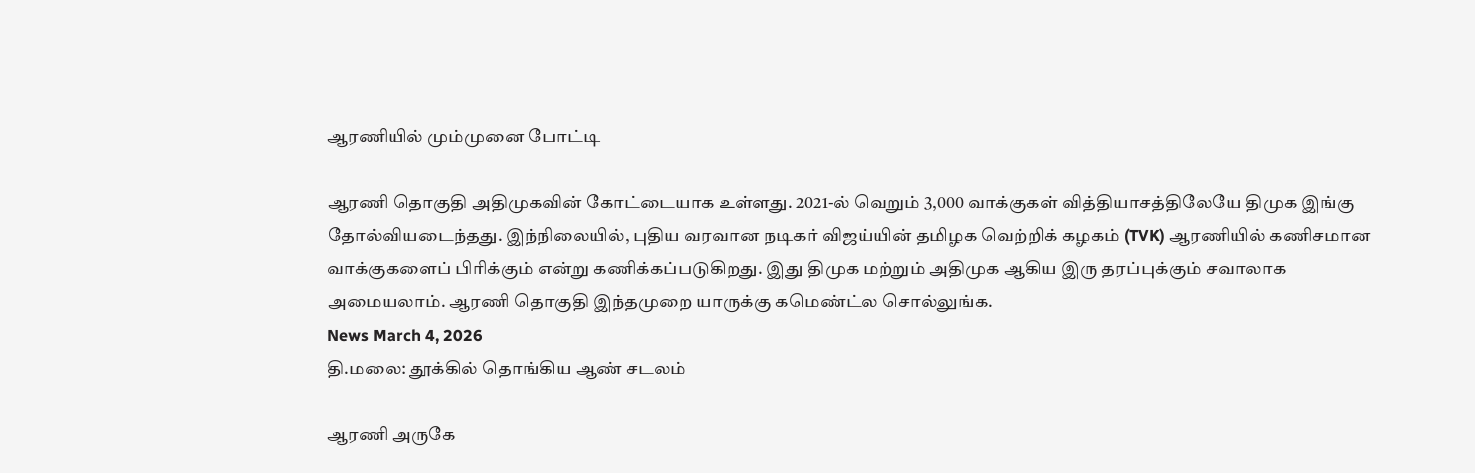ஆரணியில் மும்முனை போட்டி

ஆரணி தொகுதி அதிமுகவின் கோட்டையாக உள்ளது. 2021-ல் வெறும் 3,000 வாக்குகள் வித்தியாசத்திலேயே திமுக இங்கு தோல்வியடைந்தது. இந்நிலையில், புதிய வரவான நடிகர் விஜய்யின் தமிழக வெற்றிக் கழகம் (TVK) ஆரணியில் கணிசமான வாக்குகளைப் பிரிக்கும் என்று கணிக்கப்படுகிறது. இது திமுக மற்றும் அதிமுக ஆகிய இரு தரப்புக்கும் சவாலாக அமையலாம். ஆரணி தொகுதி இந்தமுறை யாருக்கு கமெண்ட்ல சொல்லுங்க.
News March 4, 2026
தி.மலை: தூக்கில் தொங்கிய ஆண் சடலம்

ஆரணி அருகே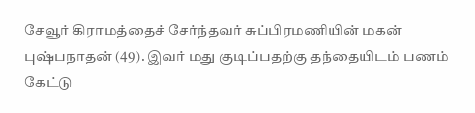சேவூர் கிராமத்தைச் சேர்ந்தவர் சுப்பிரமணியின் மகன் புஷ்பநாதன் (49). இவர் மது குடிப்பதற்கு தந்தையிடம் பணம் கேட்டு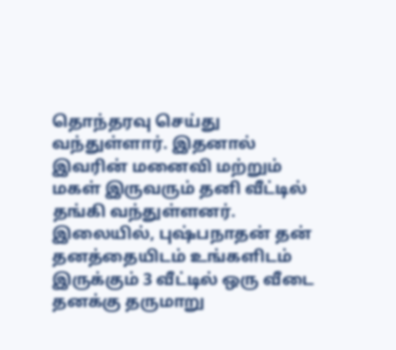தொந்தரவு செய்து வந்துள்ளார். இதனால் இவரின் மனைவி மற்றும் மகள் இருவரும் தனி வீட்டில் தங்கி வந்துள்ளனர். இலையில், புஷ்பநாதன் தன் தனத்தையிடம் உங்களிடம் இருக்கும் 3 வீட்டில் ஒரு வீடை தனக்கு தருமாறு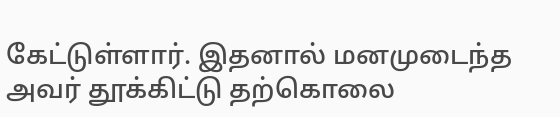கேட்டுள்ளார். இதனால் மனமுடைந்த அவர் தூக்கிட்டு தற்கொலை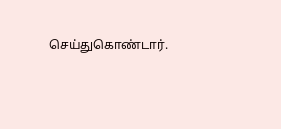செய்துகொண்டார்.